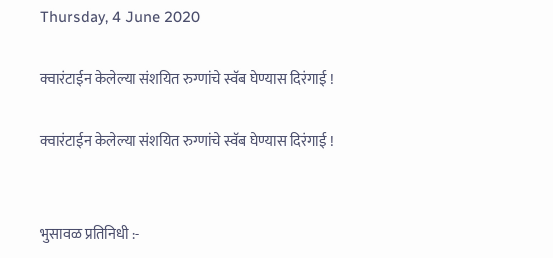Thursday, 4 June 2020

क्वारंटाईन केलेल्या संशयित रुग्णांचे स्वॅब घेण्यास दिरंगाई !

क्वारंटाईन केलेल्या संशयित रुग्णांचे स्वॅब घेण्यास दिरंगाई !


भुसावळ प्रतिनिधी :-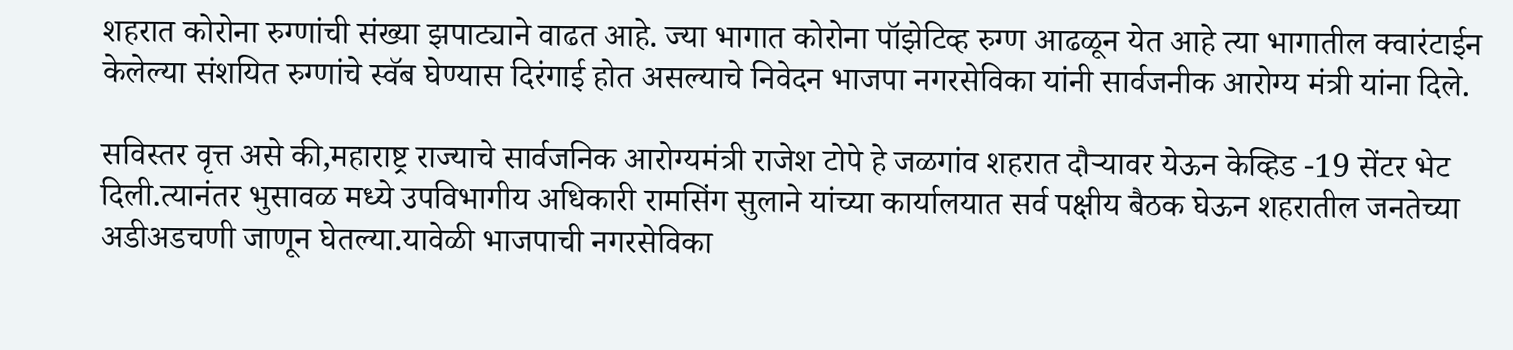शहरात कोरोना रुग्णांची संख्या झपाट्याने वाढत आहे. ज्या भागात कोरोना पॉझेटिव्ह रुग्ण आढळून येत आहे त्या भागातील क्वारंटाईन केलेल्या संशयित रुग्णांचे स्वॅब घेण्यास दिरंगाई होत असल्याचे निवेदन भाजपा नगरसेविका यांनी सार्वजनीक आरोग्य मंत्री यांना दिले.

सविस्तर वृत्त असे की,महाराष्ट्र राज्याचे सार्वजनिक आरोग्यमंत्री राजेश टोपे हे जळगांव शहरात दौऱ्यावर येऊन केव्हिड -19 सेंटर भेट दिली.त्यानंतर भुसावळ मध्ये उपविभागीय अधिकारी रामसिंग सुलाने यांच्या कार्यालयात सर्व पक्षीय बैठक घेऊन शहरातील जनतेच्या अडीअडचणी जाणून घेतल्या.यावेळी भाजपाची नगरसेविका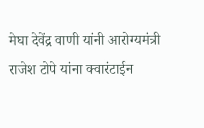मेघा देवेंद्र वाणी यांनी आरोग्यमंत्री राजेश टोपे यांना क्वारंटाईन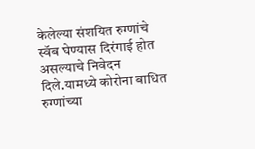केलेल्या संशयित रुग्णांचे स्वॅब घेण्यास दिरंगाई होत असल्याचे निवेदन दिले.यामध्ये कोरोना बाधित रुग्णांच्या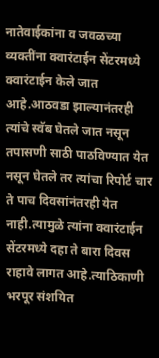नातेवाईकांना व जवळच्या व्यक्तींना क्वारंटाईन सेंटरमध्ये क्वारंटाईन केले जात आहे.आठवडा झाल्यानंतरही त्यांचे स्वॅब घेतले जात नसून तपासणी साठी पाठविण्यात येत नसून घेतले तर त्यांचा रिपोर्ट चार ते पाच दिवसांनंतरही येत नाही.त्यामुळे त्यांना क्वारंटाईन सेंटरमध्ये दहा ते बारा दिवस राहावे लागत आहे.त्याठिकाणी भरपूर संशयित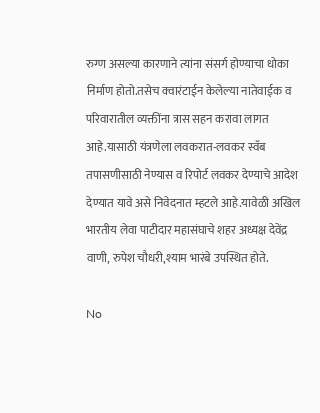रुग्ण असल्या कारणाने त्यांना संसर्ग होण्याचा धोका निर्माण होतो.तसेच क्वारंटाईन केलेल्या नातेवाईक व परिवारातील व्यक्तींना त्रास सहन करावा लागत आहे.यासाठी यंत्रणेला लवकरात-लवकर स्वॅब तपासणीसाठी नेण्यास व रिपोर्ट लवकर देण्याचे आदेश देण्यात यावे असे निवेदनात म्हटले आहे.यावेळी अखिल भारतीय लेवा पाटीदार महासंघाचे शहर अध्यक्ष देवेंद्र वाणी, रुपेश चौधरी,श्याम भारंबे उपस्थित होते.

No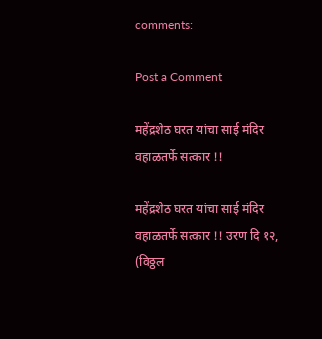comments:

Post a Comment

महेंद्रशेठ घरत यांचा साई मंदिर वहाळतर्फे सत्कार !!

महेंद्रशेठ घरत यांचा साई मंदिर वहाळतर्फे सत्कार !! उरण दि १२, (विठ्ठल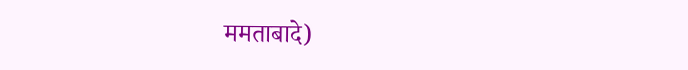ममताबादे)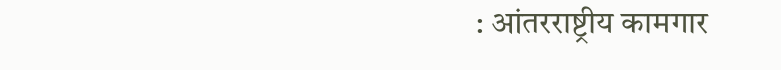: आंतरराष्ट्रीय कामगार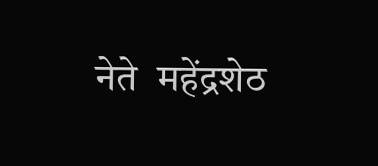नेते  महेंद्रशेठ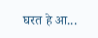घरत हे आ...